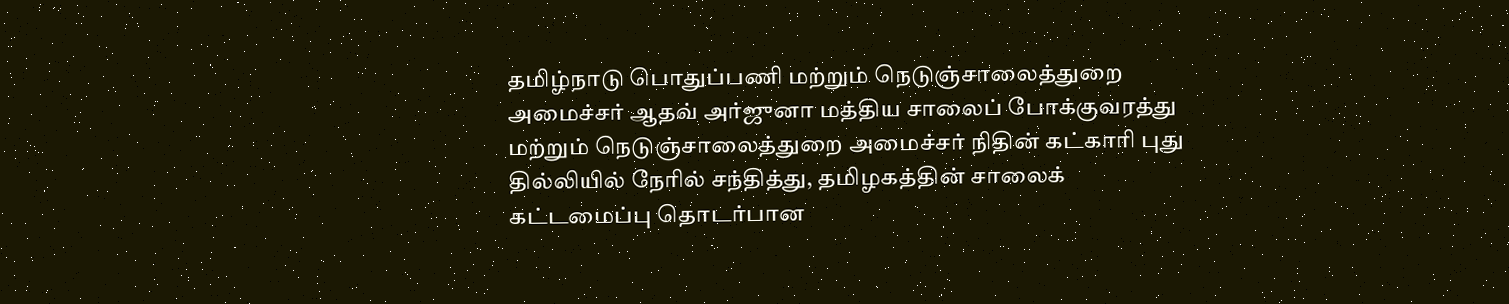தமிழ்நாடு பொதுப்பணி மற்றும் நெடுஞ்சாலைத்துறை அமைச்சர் ஆதவ் அர்ஜுனா மத்திய சாலைப் போக்குவரத்து மற்றும் நெடுஞ்சாலைத்துறை அமைச்சர் நிதின் கட்காரி புது தில்லியில் நேரில் சந்தித்து, தமிழகத்தின் சாலைக் கட்டமைப்பு தொடர்பான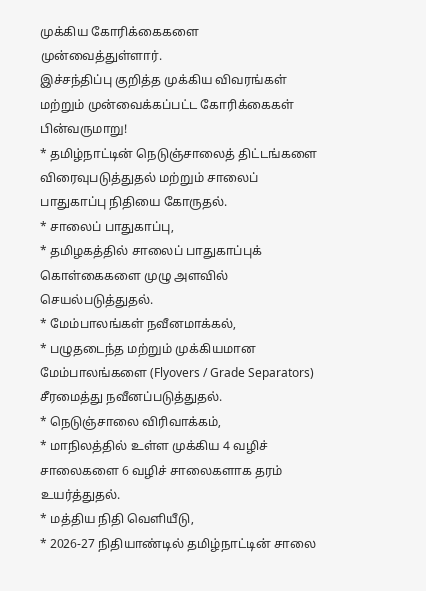முக்கிய கோரிக்கைகளை முன்வைத்துள்ளார்.
இச்சந்திப்பு குறித்த முக்கிய விவரங்கள் மற்றும் முன்வைக்கப்பட்ட கோரிக்கைகள் பின்வருமாறு!
* தமிழ்நாட்டின் நெடுஞ்சாலைத் திட்டங்களை விரைவுபடுத்துதல் மற்றும் சாலைப் பாதுகாப்பு நிதியை கோருதல்.
* சாலைப் பாதுகாப்பு,
* தமிழகத்தில் சாலைப் பாதுகாப்புக் கொள்கைகளை முழு அளவில் செயல்படுத்துதல்.
* மேம்பாலங்கள் நவீனமாக்கல்,
* பழுதடைந்த மற்றும் முக்கியமான மேம்பாலங்களை (Flyovers / Grade Separators) சீரமைத்து நவீனப்படுத்துதல்.
* நெடுஞ்சாலை விரிவாக்கம்,
* மாநிலத்தில் உள்ள முக்கிய 4 வழிச் சாலைகளை 6 வழிச் சாலைகளாக தரம் உயர்த்துதல்.
* மத்திய நிதி வெளியீடு,
* 2026-27 நிதியாண்டில் தமிழ்நாட்டின் சாலை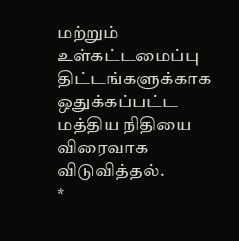மற்றும் உள்கட்டமைப்பு திட்டங்களுக்காக ஒதுக்கப்பட்ட மத்திய நிதியை விரைவாக விடுவித்தல்.
*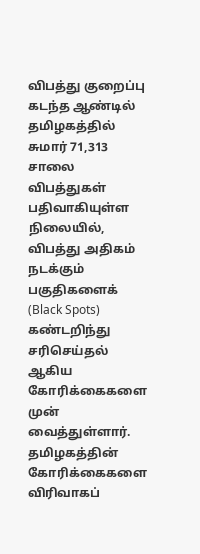விபத்து குறைப்பு கடந்த ஆண்டில் தமிழகத்தில் சுமார் 71,313 சாலை விபத்துகள் பதிவாகியுள்ள நிலையில், விபத்து அதிகம் நடக்கும் பகுதிகளைக் (Black Spots) கண்டறிந்து சரிசெய்தல் ஆகிய கோரிக்கைகளை முன் வைத்துள்ளார்.
தமிழகத்தின் கோரிக்கைகளை விரிவாகப்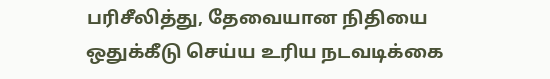பரிசீலித்து, தேவையான நிதியை ஒதுக்கீடு செய்ய உரிய நடவடிக்கை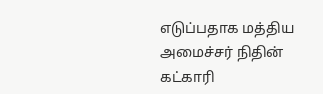எடுப்பதாக மத்திய அமைச்சர் நிதின் கட்காரி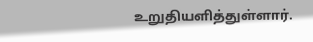உறுதியளித்துள்ளார்.